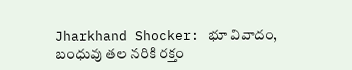Jharkhand Shocker: భూ వివాదం, బంధువు తల నరికి రక్తం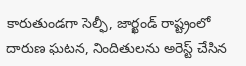కారుతుండగా సెల్ఫీ, జార్ఖండ్ రాష్ట్రంలో దారుణ ఘటన, నిందితులను అరెస్ట్ చేసిన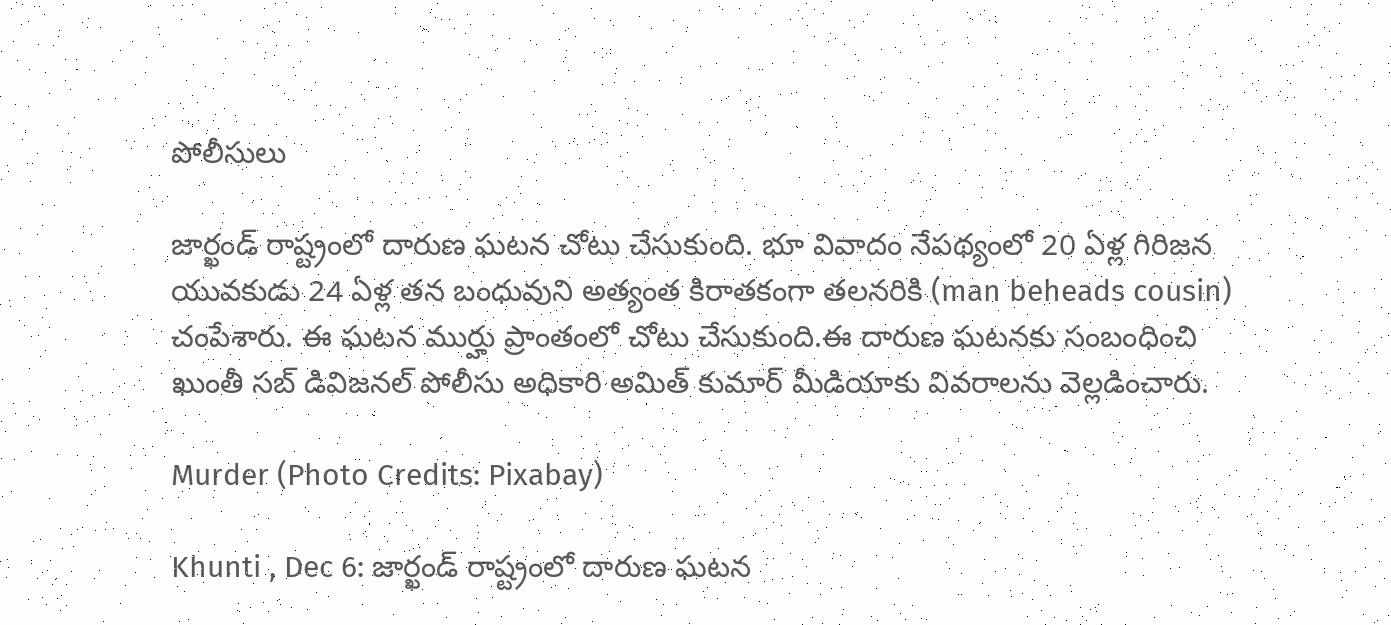పోలీసులు

జార్ఖండ్ రాష్ట్రంలో దారుణ ఘటన చోటు చేసుకుంది. భూ వివాదం నేపథ్యంలో 20 ఏళ్ల గిరిజన యువకుడు 24 ఏళ్ల తన బంధువుని అత్యంత కిరాతకంగా తలనరికి (man beheads cousin) చంపేశారు. ఈ ఘటన ముర్హు ప్రాంతంలో చోటు చేసుకుంది.ఈ దారుణ ఘటనకు సంబంధించి ఖుంతీ సబ్‌ డివిజనల్‌ పోలీసు అధికారి అమిత్‌ కుమార్‌ మీడియాకు వివరాలను వెల్లడించారు.

Murder (Photo Credits: Pixabay)

Khunti , Dec 6: జార్ఖండ్ రాష్ట్రంలో దారుణ ఘటన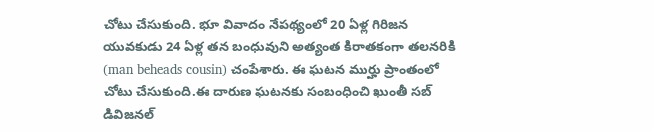చోటు చేసుకుంది. భూ వివాదం నేపథ్యంలో 20 ఏళ్ల గిరిజన యువకుడు 24 ఏళ్ల తన బంధువుని అత్యంత కిరాతకంగా తలనరికి (man beheads cousin) చంపేశారు. ఈ ఘటన ముర్హు ప్రాంతంలో చోటు చేసుకుంది.ఈ దారుణ ఘటనకు సంబంధించి ఖుంతీ సబ్‌ డివిజనల్‌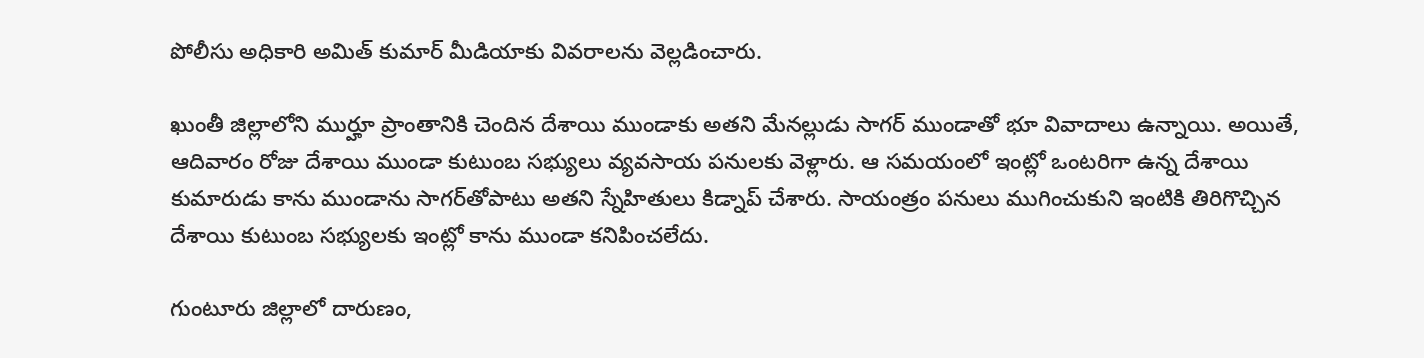పోలీసు అధికారి అమిత్‌ కుమార్‌ మీడియాకు వివరాలను వెల్లడించారు.

ఖుంతీ జిల్లాలోని ముర్హూ ప్రాంతానికి చెందిన దేశాయి ముండాకు అతని మేనల్లుడు సాగర్‌ ముండాతో భూ వివాదాలు ఉన్నాయి. అయితే, ఆదివారం రోజు దేశాయి ముండా కుటుంబ సభ్యులు వ్యవసాయ పనులకు వెళ్లారు. ఆ సమయంలో ఇంట్లో ఒంటరిగా ఉన్న దేశాయి కుమారుడు కాను ముండాను సాగర్‌తోపాటు అతని స్నేహితులు కిడ్నాప్‌ చేశారు. సాయంత్రం పనులు ముగించుకుని ఇంటికి తిరిగొచ్చిన దేశాయి కుటుంబ సభ్యులకు ఇంట్లో కాను ముండా కనిపించలేదు.

గుంటూరు జిల్లాలో దారుణం,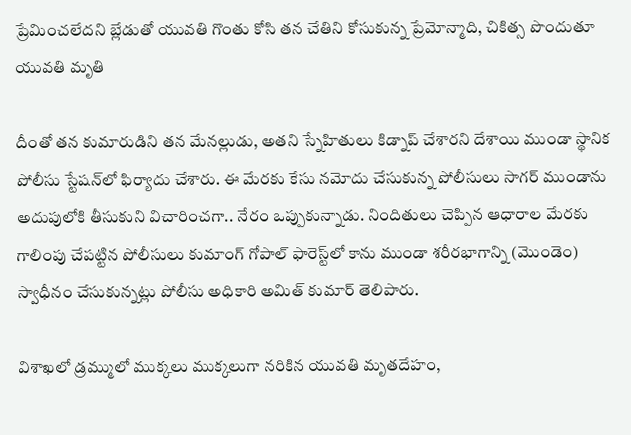ప్రేమించలేదని బ్లేడుతో యువతి గొంతు కోసి తన చేతిని కోసుకున్న ప్రేమోన్మాది, చికిత్స పొందుతూ యువతి మృతి

దీంతో తన కుమారుడిని తన మేనల్లుడు, అతని స్నేహితులు కిడ్నాప్‌ చేశారని దేశాయి ముండా స్థానిక పోలీసు స్టేషన్‌లో ఫిర్యాదు చేశారు. ఈ మేరకు కేసు నమోదు చేసుకున్న పోలీసులు సాగర్‌ ముండాను అదుపులోకి తీసుకుని విచారించగా.. నేరం ఒప్పుకున్నాడు. నిందితులు చెప్పిన ఆధారాల మేరకు గాలింపు చేపట్టిన పోలీసులు కుమాంగ్‌ గోపాల్‌ ఫారెస్ట్‌లో కాను ముండా శరీరభాగాన్ని (మొండెం) స్వాధీనం చేసుకున్నట్లు పోలీసు అధికారి అమిత్‌ కుమార్‌ తెలిపారు.

విశాఖలో డ్రమ్ములో ముక్కలు ముక్కలుగా నరికిన యువతి మృతదేహం,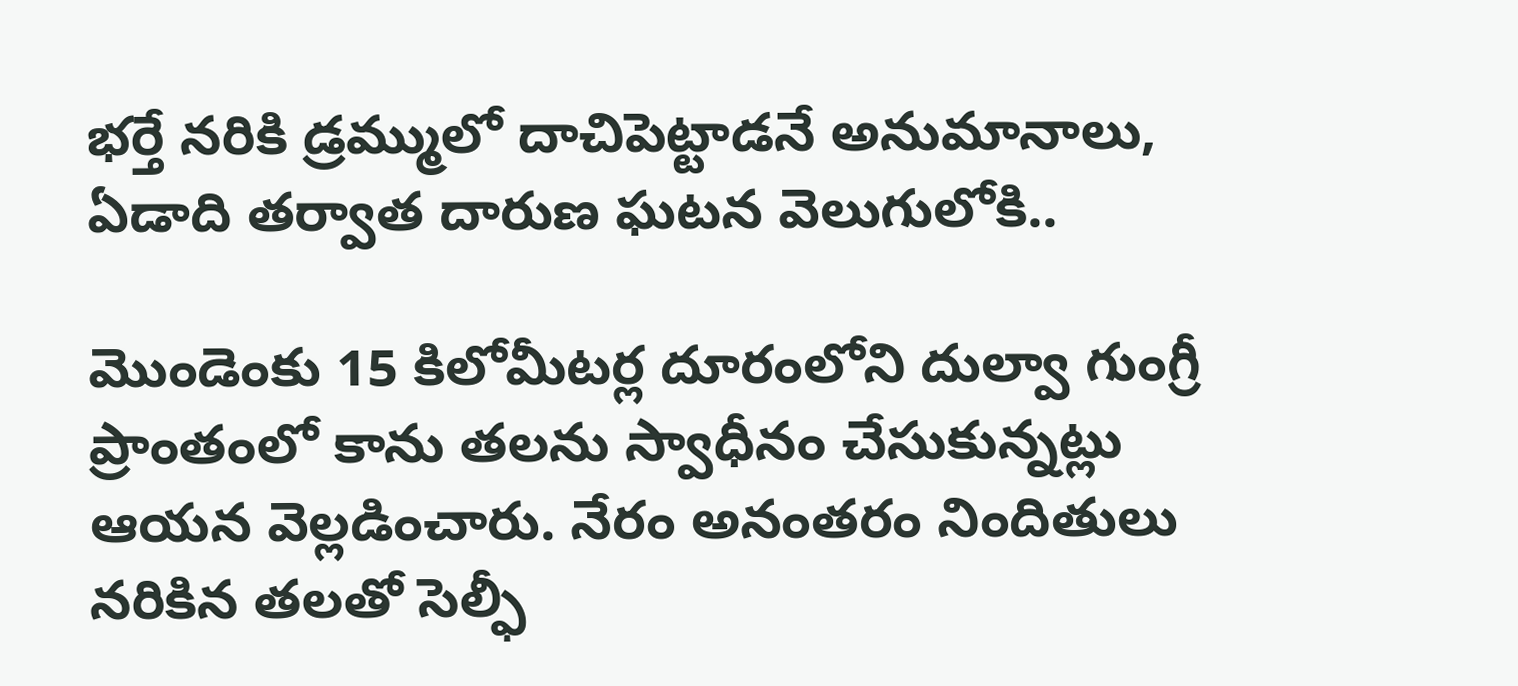భర్తే నరికి డ్రమ్ములో దాచిపెట్టాడనే అనుమానాలు, ఏడాది తర్వాత దారుణ ఘటన వెలుగులోకి..

మొండెంకు 15 కిలోమీటర్ల దూరంలోని దుల్వా గుంగ్రీ ప్రాంతంలో కాను తలను స్వాధీనం చేసుకున్నట్లు ఆయన వెల్లడించారు. నేరం అనంతరం నిందితులు నరికిన తలతో సెల్ఫీ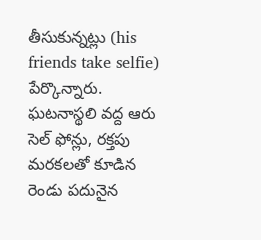తీసుకున్నట్లు (his friends take selfie) పేర్కొన్నారు. ఘటనాస్థలి వద్ద ఆరు సెల్‌ ఫోన్లు, రక్తపు మరకలతో కూడిన రెండు పదునైన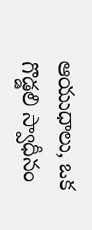ఆయుధాలు, ఒక గొడ్డలి స్వాధీనం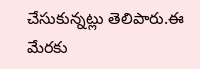చేసుకున్నట్లు తెలిపారు.ఈ మేరకు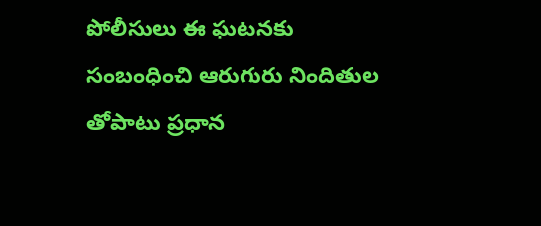పోలీసులు ఈ ఘటనకు సంబంధించి ఆరుగురు నిందితుల తోపాటు ప్రధాన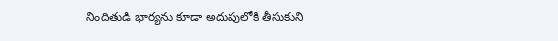నిందితుడి భార్యను కూడా అదుపులోకి తీసుకుని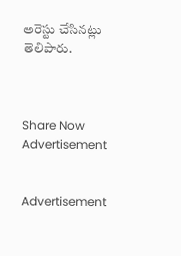అరెస్టు చేసినట్లు తెలిపారు.



Share Now
Advertisement


Advertisement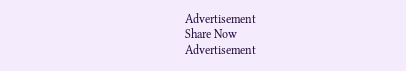Advertisement
Share Now
Advertisement